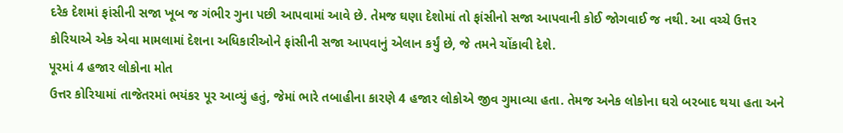દરેક દેશમાં ફાંસીની સજા ખૂબ જ ગંભીર ગુના પછી આપવામાં આવે છે. તેમજ ઘણા દેશોમાં તો ફાંસીનો સજા આપવાની કોઈ જોગવાઈ જ નથી. આ વચ્ચે ઉત્તર કોરિયાએ એક એવા મામલામાં દેશના અધિકારીઓને ફાંસીની સજા આપવાનું એલાન કર્યું છે, જે તમને ચોંકાવી દેશે.
પૂરમાં 4 હજાર લોકોના મોત
ઉત્તર કોરિયામાં તાજેતરમાં ભયંકર પૂર આવ્યું હતું, જેમાં ભારે તબાહીના કારણે 4 હજાર લોકોએ જીવ ગુમાવ્યા હતા. તેમજ અનેક લોકોના ઘરો બરબાદ થયા હતા અને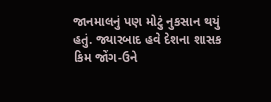જાનમાલનું પણ મોટું નુકસાન થયું હતું. જ્યારબાદ હવે દેશના શાસક કિમ જોંગ-ઉને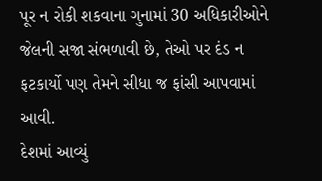પૂર ન રોકી શકવાના ગુનામાં 30 અધિકારીઓને જેલની સજા સંભળાવી છે, તેઓ પર દંડ ન ફટકાર્યો પણ તેમને સીધા જ ફાંસી આપવામાં આવી.
દેશમાં આવ્યું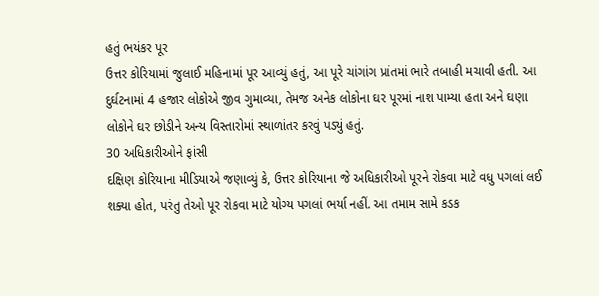હતું ભયંકર પૂર
ઉત્તર કોરિયામાં જુલાઈ મહિનામાં પૂર આવ્યું હતું, આ પૂરે ચાંગાંગ પ્રાંતમાં ભારે તબાહી મચાવી હતી. આ દુર્ઘટનામાં 4 હજાર લોકોએ જીવ ગુમાવ્યા, તેમજ અનેક લોકોના ઘર પૂરમાં નાશ પામ્યા હતા અને ઘણા લોકોને ઘર છોડીને અન્ય વિસ્તારોમાં સ્થાળાંતર કરવું પડ્યું હતું.
30 અધિકારીઓને ફાંસી
દક્ષિણ કોરિયાના મીડિયાએ જણાવ્યું કે, ઉત્તર કોરિયાના જે અધિકારીઓ પૂરને રોકવા માટે વધુ પગલાં લઈ શક્યા હોત, પરંતુ તેઓ પૂર રોકવા માટે યોગ્ય પગલાં ભર્યા નહીં. આ તમામ સામે કડક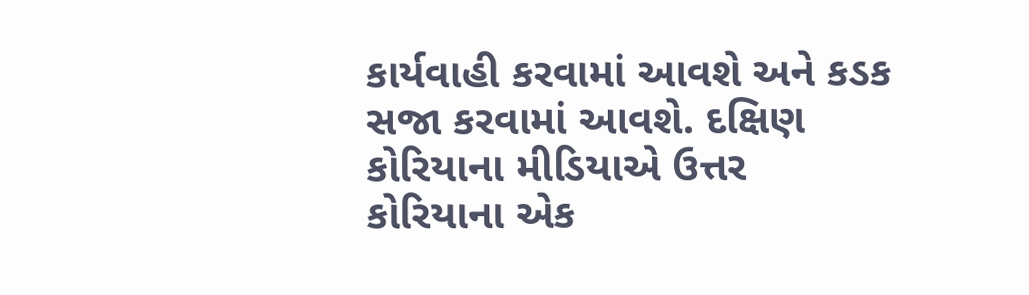કાર્યવાહી કરવામાં આવશે અને કડક સજા કરવામાં આવશે. દક્ષિણ કોરિયાના મીડિયાએ ઉત્તર કોરિયાના એક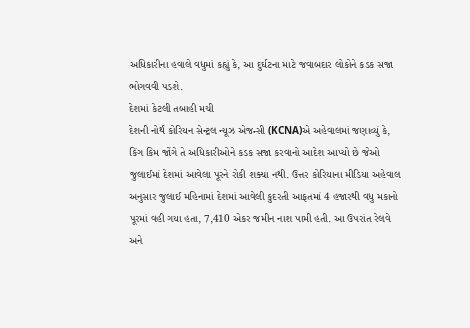અધિકારીના હવાલે વધુમાં કહ્યું કે, આ દુર્ઘટના માટે જવાબદાર લોકોને કડક સજા ભોગવવી પડશે.
દેશમાં કેટલી તબાહી મચી
દેશની નોર્થ કોરિયન સેન્ટ્રલ ન્યૂઝ એજન્સી (KCNA)એ અહેવાલમાં જણાવ્યું કે, કિંગ કિમ જોંગે તે અધિકારીઓને કડક સજા કરવાનો આદેશ આપ્યો છે જેઓ જુલાઈમાં દેશમાં આવેલા પૂરને રોકી શક્યા નથી. ઉત્તર કોરિયાના મીડિયા અહેવાલ અનુસાર જુલાઈ મહિનામાં દેશમાં આવેલી કુદરતી આફતમાં 4 હજારથી વધુ મકાનો પૂરમાં વહી ગયા હતા, 7,410 એકર જમીન નાશ પામી હતી. આ ઉપરાંત રેલવે અને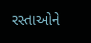રસ્તાઓને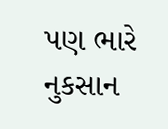પણ ભારે નુકસાન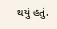થયું હતું.